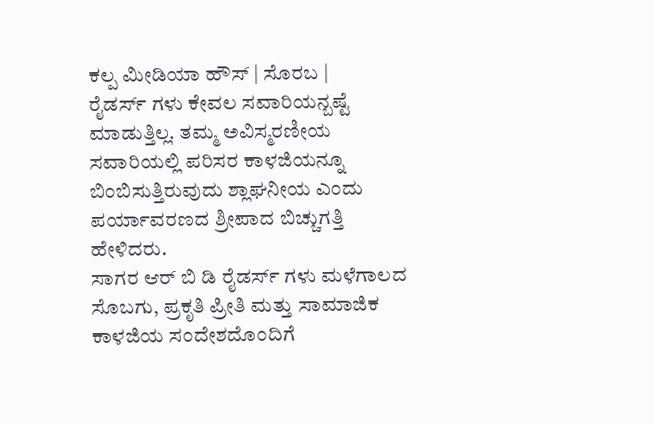ಕಲ್ಪ ಮೀಡಿಯಾ ಹೌಸ್ | ಸೊರಬ |
ರೈಡರ್ಸ್ ಗಳು ಕೇವಲ ಸವಾರಿಯನ್ಬಷ್ಟೆ ಮಾಡುತ್ತಿಲ್ಲ. ತಮ್ಮ ಅವಿಸ್ಮರಣೀಯ ಸವಾರಿಯಲ್ಲಿ ಪರಿಸರ ಕಾಳಜಿಯನ್ನೂ ಬಿಂಬಿಸುತ್ತಿರುವುದು ಶ್ಲಾಘನೀಯ ಎಂದು ಪರ್ಯಾವರಣದ ಶ್ರೀಪಾದ ಬಿಚ್ಚುಗತ್ತಿ ಹೇಳಿದರು.
ಸಾಗರ ಆರ್ ಬಿ ಡಿ ರೈಡರ್ಸ್ ಗಳು ಮಳೆಗಾಲದ ಸೊಬಗು, ಪ್ರಕೃತಿ ಪ್ರೀತಿ ಮತ್ತು ಸಾಮಾಜಿಕ ಕಾಳಜಿಯ ಸಂದೇಶದೊಂದಿಗೆ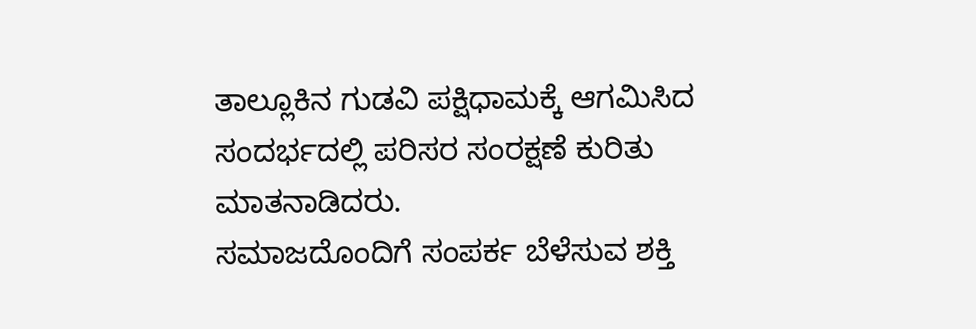ತಾಲ್ಲೂಕಿನ ಗುಡವಿ ಪಕ್ಷಿಧಾಮಕ್ಕೆ ಆಗಮಿಸಿದ ಸಂದರ್ಭದಲ್ಲಿ ಪರಿಸರ ಸಂರಕ್ಷಣೆ ಕುರಿತು ಮಾತನಾಡಿದರು.
ಸಮಾಜದೊಂದಿಗೆ ಸಂಪರ್ಕ ಬೆಳೆಸುವ ಶಕ್ತಿ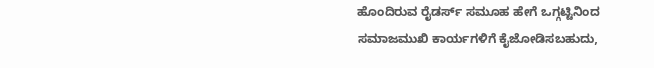ಹೊಂದಿರುವ ರೈಡರ್ಸ್ ಸಮೂಹ ಹೇಗೆ ಒಗ್ಗಟ್ಟಿನಿಂದ ಸಮಾಜಮುಖಿ ಕಾರ್ಯಗಳಿಗೆ ಕೈಜೋಡಿಸಬಹುದು,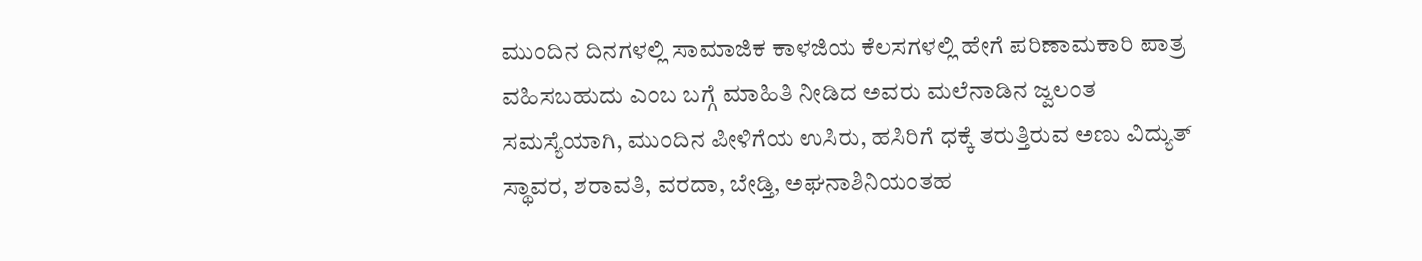ಮುಂದಿನ ದಿನಗಳಲ್ಲಿ ಸಾಮಾಜಿಕ ಕಾಳಜಿಯ ಕೆಲಸಗಳಲ್ಲಿ ಹೇಗೆ ಪರಿಣಾಮಕಾರಿ ಪಾತ್ರ ವಹಿಸಬಹುದು ಎಂಬ ಬಗ್ಗೆ ಮಾಹಿತಿ ನೀಡಿದ ಅವರು ಮಲೆನಾಡಿನ ಜ್ವಲಂತ ಸಮಸ್ಯೆಯಾಗಿ, ಮುಂದಿನ ಪೀಳಿಗೆಯ ಉಸಿರು, ಹಸಿರಿಗೆ ಧಕ್ಕೆ ತರುತ್ತಿರುವ ಅಣು ವಿದ್ಯುತ್ ಸ್ಥಾವರ, ಶರಾವತಿ, ವರದಾ, ಬೇಡ್ತಿ, ಅಘನಾಶಿನಿಯಂತಹ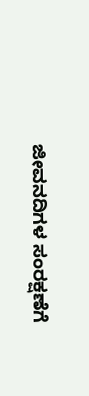ಜೀವನದಿಗಳ ಸಂರಕ್ಷಣೆಗೆ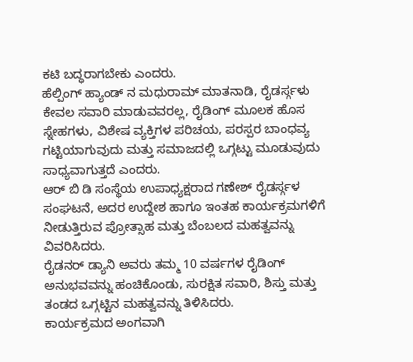ಕಟಿ ಬದ್ಧರಾಗಬೇಕು ಎಂದರು.
ಹೆಲ್ಪಿಂಗ್ ಹ್ಯಾಂಡ್ ನ ಮಧುರಾಮ್ ಮಾತನಾಡಿ, ರೈಡರ್ಸ್ಗಳು ಕೇವಲ ಸವಾರಿ ಮಾಡುವವರಲ್ಲ, ರೈಡಿಂಗ್ ಮೂಲಕ ಹೊಸ ಸ್ನೇಹಗಳು, ವಿಶೇಷ ವ್ಯಕ್ತಿಗಳ ಪರಿಚಯ, ಪರಸ್ಪರ ಬಾಂಧವ್ಯ ಗಟ್ಟಿಯಾಗುವುದು ಮತ್ತು ಸಮಾಜದಲ್ಲಿ ಒಗ್ಗಟ್ಟು ಮೂಡುವುದು ಸಾಧ್ಯವಾಗುತ್ತದೆ ಎಂದರು.
ಆರ್ ಬಿ ಡಿ ಸಂಸ್ಥೆಯ ಉಪಾಧ್ಯಕ್ಷರಾದ ಗಣೇಶ್ ರೈಡರ್ಸ್ಗಳ ಸಂಘಟನೆ, ಅದರ ಉದ್ದೇಶ ಹಾಗೂ ಇಂತಹ ಕಾರ್ಯಕ್ರಮಗಳಿಗೆ ನೀಡುತ್ತಿರುವ ಪ್ರೋತ್ಸಾಹ ಮತ್ತು ಬೆಂಬಲದ ಮಹತ್ವವನ್ನು ವಿವರಿಸಿದರು.
ರೈಡನರ್ ಡ್ಯಾನಿ ಅವರು ತಮ್ಮ 10 ವರ್ಷಗಳ ರೈಡಿಂಗ್ ಅನುಭವವನ್ನು ಹಂಚಿಕೊಂಡು, ಸುರಕ್ಷಿತ ಸವಾರಿ, ಶಿಸ್ತು ಮತ್ತು ತಂಡದ ಒಗ್ಗಟ್ಟಿನ ಮಹತ್ವವನ್ನು ತಿಳಿಸಿದರು.
ಕಾರ್ಯಕ್ರಮದ ಅಂಗವಾಗಿ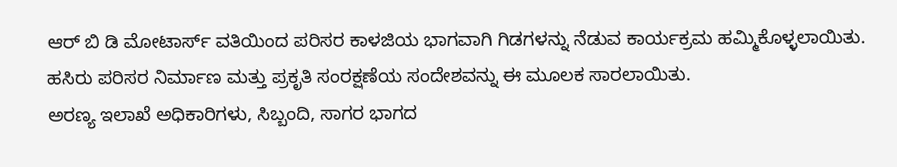ಆರ್ ಬಿ ಡಿ ಮೋಟಾರ್ಸ್ ವತಿಯಿಂದ ಪರಿಸರ ಕಾಳಜಿಯ ಭಾಗವಾಗಿ ಗಿಡಗಳನ್ನು ನೆಡುವ ಕಾರ್ಯಕ್ರಮ ಹಮ್ಮಿಕೊಳ್ಳಲಾಯಿತು. ಹಸಿರು ಪರಿಸರ ನಿರ್ಮಾಣ ಮತ್ತು ಪ್ರಕೃತಿ ಸಂರಕ್ಷಣೆಯ ಸಂದೇಶವನ್ನು ಈ ಮೂಲಕ ಸಾರಲಾಯಿತು.
ಅರಣ್ಯ ಇಲಾಖೆ ಅಧಿಕಾರಿಗಳು, ಸಿಬ್ಬಂದಿ, ಸಾಗರ ಭಾಗದ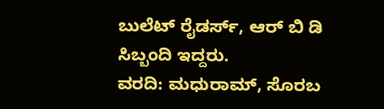ಬುಲೆಟ್ ರೈಡರ್ಸ್, ಆರ್ ಬಿ ಡಿ ಸಿಬ್ಬಂದಿ ಇದ್ದರು.
ವರದಿ: ಮಧುರಾಮ್, ಸೊರಬ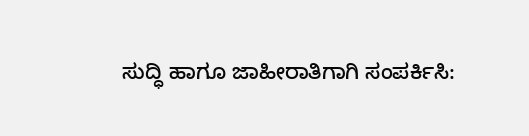ಸುದ್ಧಿ ಹಾಗೂ ಜಾಹೀರಾತಿಗಾಗಿ ಸಂಪರ್ಕಿಸಿ: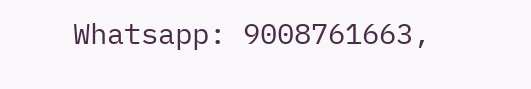Whatsapp: 9008761663,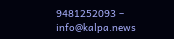9481252093 – info@kalpa.news